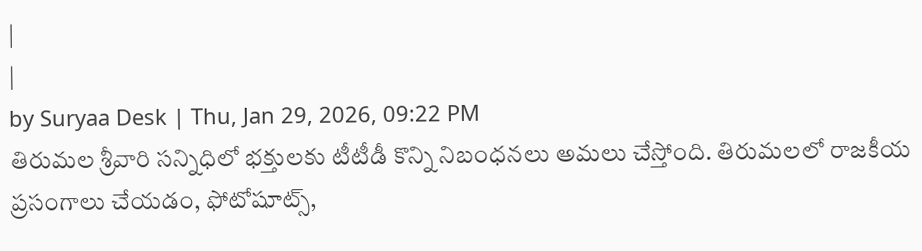|
|
by Suryaa Desk | Thu, Jan 29, 2026, 09:22 PM
తిరుమల శ్రీవారి సన్నిధిలో భక్తులకు టీటీడీ కొన్ని నిబంధనలు అమలు చేస్తోంది. తిరుమలలో రాజకీయ ప్రసంగాలు చేయడం, ఫోటోషూట్స్,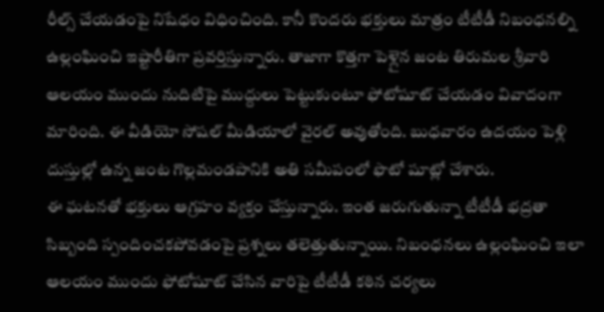రీల్స్ చేయడంపై నిషేధం విధించింది. కానీ కొందరు భక్తులు మాత్రం టీటీడీ నిబంధనల్ని ఉల్లంఘించి ఇష్టారీతిగా ప్రవర్తిస్తున్నారు. తాజాగా కొత్తగా పెళ్లైన జంట తిరుమల శ్రీవారి ఆలయం ముందు నుదిటిపై ముద్దులు పెట్టుకుంటూ ఫోటోషూట్ చేయడం వివాదంగా మారింది. ఈ వీడియో సోషల్ మీడియాలో వైరల్ అవుతోంది. బుధవారం ఉదయం పెళ్లి దుస్తుల్లో ఉన్న జంట గొల్లమండపానికి అతి సమీపంలో ఫొటో షూట్లో చేశారు.
ఈ ఘటనతో భక్తులు ఆగ్రహం వ్యక్తం చేస్తున్నారు. ఇంత జరుగుతున్నా టీటీడీ భద్రతా సిబ్బంది స్పందించకపోవడంపై ప్రశ్నలు తలెత్తుతున్నాయి. నిబంధనలు ఉల్లంఘించి ఇలా ఆలయం ముందు ఫోటోషూట్ చేసిన వారిపై టీటీడీ కఠిన చర్యలు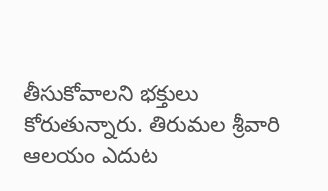తీసుకోవాలని భక్తులు కోరుతున్నారు. తిరుమల శ్రీవారి ఆలయం ఎదుట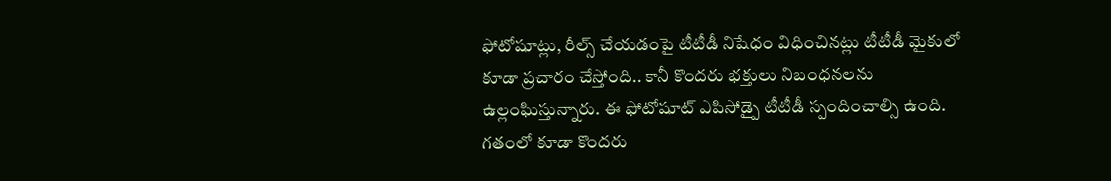ఫోటోషూట్లు, రీల్స్ చేయడంపై టీటీడీ నిషేధం విధించినట్లు టీటీడీ మైకులో కూడా ప్రచారం చేస్తోంది.. కానీ కొందరు భక్తులు నిబంధనలను ఉల్లంఘిస్తున్నారు. ఈ ఫోటోషూట్ ఎపిసోడ్పై టీటీడీ స్పందించాల్సి ఉంది.
గతంలో కూడా కొందరు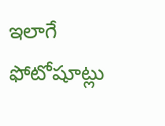ఇలాగే ఫోటోషూట్లు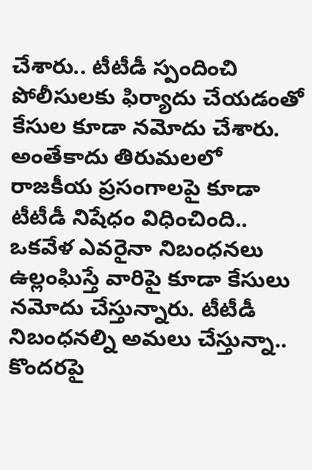చేశారు.. టీటీడీ స్పందించి పోలీసులకు ఫిర్యాదు చేయడంతో కేసుల కూడా నమోదు చేశారు. అంతేకాదు తిరుమలలో రాజకీయ ప్రసంగాలపై కూడా టీటీడీ నిషేధం విధించింది.. ఒకవేళ ఎవరైనా నిబంధనలు ఉల్లంఘిస్తే వారిపై కూడా కేసులు నమోదు చేస్తున్నారు. టీటీడీ నిబంధనల్ని అమలు చేస్తున్నా.. కొందరపై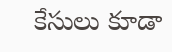కేసులు కూడా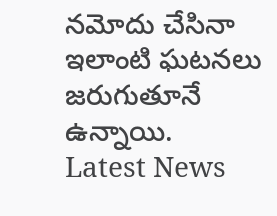నమోదు చేసినా ఇలాంటి ఘటనలు జరుగుతూనే ఉన్నాయి.
Latest News